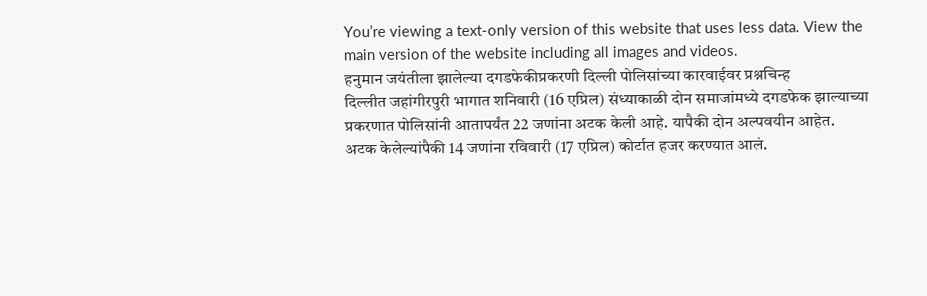You’re viewing a text-only version of this website that uses less data. View the main version of the website including all images and videos.
हनुमान जयंतीला झालेल्या दगडफेकीप्रकरणी दिल्ली पोलिसांच्या कारवाईवर प्रश्नचिन्ह
दिल्लीत जहांगीरपुरी भागात शनिवारी (16 एप्रिल) संध्याकाळी दोन समाजांमध्ये दगडफेक झाल्याच्या प्रकरणात पोलिसांनी आतापर्यंत 22 जणांना अटक केली आहे. यापैकी दोन अल्पवयीन आहेत.
अटक केलेल्यांपैकी 14 जणांना रविवारी (17 एप्रिल) कोर्टात हजर करण्यात आलं.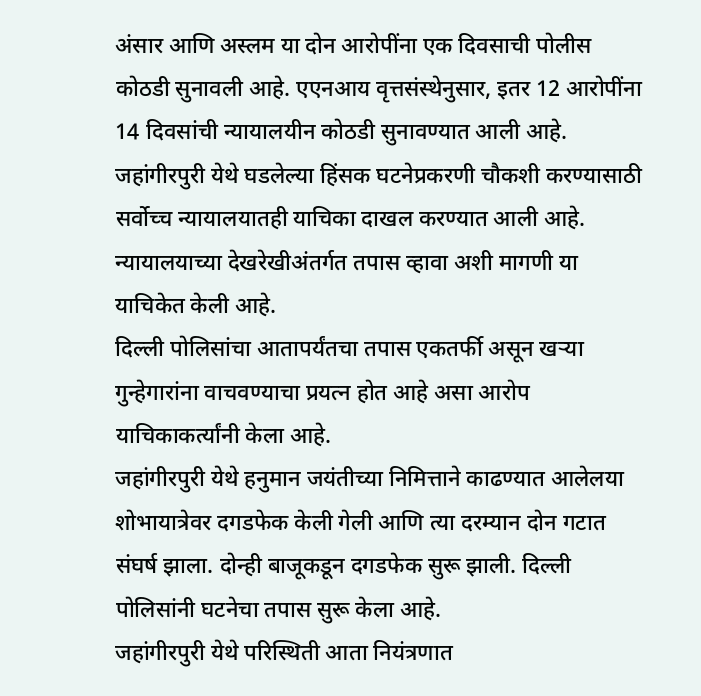अंसार आणि अस्लम या दोन आरोपींना एक दिवसाची पोलीस कोठडी सुनावली आहे. एएनआय वृत्तसंस्थेनुसार, इतर 12 आरोपींना 14 दिवसांची न्यायालयीन कोठडी सुनावण्यात आली आहे.
जहांगीरपुरी येथे घडलेल्या हिंसक घटनेप्रकरणी चौकशी करण्यासाठी सर्वोच्च न्यायालयातही याचिका दाखल करण्यात आली आहे. न्यायालयाच्या देखरेखीअंतर्गत तपास व्हावा अशी मागणी या याचिकेत केली आहे.
दिल्ली पोलिसांचा आतापर्यंतचा तपास एकतर्फी असून खऱ्या गुन्हेगारांना वाचवण्याचा प्रयत्न होत आहे असा आरोप याचिकाकर्त्यांनी केला आहे.
जहांगीरपुरी येथे हनुमान जयंतीच्या निमित्ताने काढण्यात आलेलया शोभायात्रेवर दगडफेक केली गेली आणि त्या दरम्यान दोन गटात संघर्ष झाला. दोन्ही बाजूकडून दगडफेक सुरू झाली. दिल्ली पोलिसांनी घटनेचा तपास सुरू केला आहे.
जहांगीरपुरी येथे परिस्थिती आता नियंत्रणात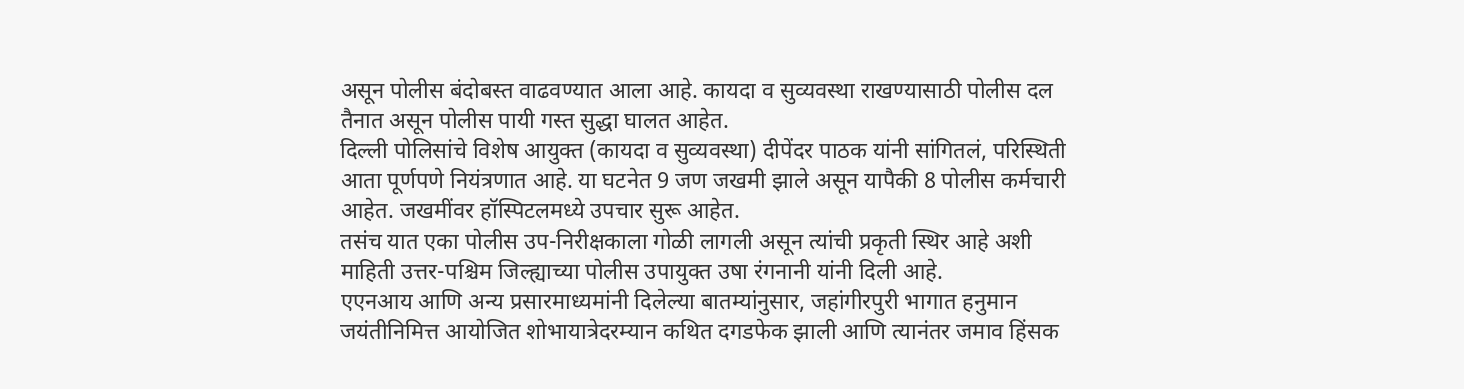असून पोलीस बंदोबस्त वाढवण्यात आला आहे. कायदा व सुव्यवस्था राखण्यासाठी पोलीस दल तैनात असून पोलीस पायी गस्त सुद्धा घालत आहेत.
दिल्ली पोलिसांचे विशेष आयुक्त (कायदा व सुव्यवस्था) दीपेंदर पाठक यांनी सांगितलं, परिस्थिती आता पूर्णपणे नियंत्रणात आहे. या घटनेत 9 जण जखमी झाले असून यापैकी 8 पोलीस कर्मचारी आहेत. जखमींवर हॉस्पिटलमध्ये उपचार सुरू आहेत.
तसंच यात एका पोलीस उप-निरीक्षकाला गोळी लागली असून त्यांची प्रकृती स्थिर आहे अशी माहिती उत्तर-पश्चिम जिल्ह्याच्या पोलीस उपायुक्त उषा रंगनानी यांनी दिली आहे.
एएनआय आणि अन्य प्रसारमाध्यमांनी दिलेल्या बातम्यांनुसार, जहांगीरपुरी भागात हनुमान जयंतीनिमित्त आयोजित शोभायात्रेदरम्यान कथित दगडफेक झाली आणि त्यानंतर जमाव हिंसक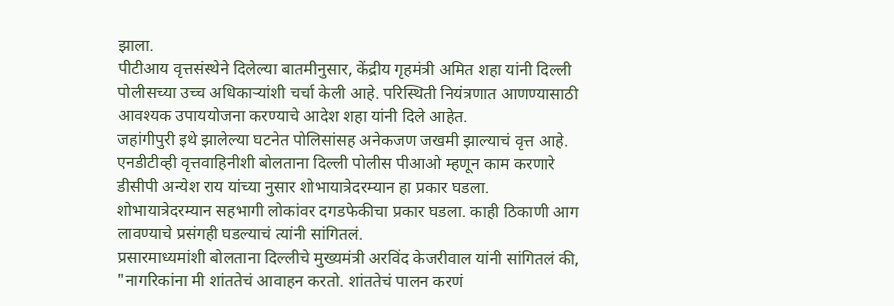झाला.
पीटीआय वृत्तसंस्थेने दिलेल्या बातमीनुसार, केंद्रीय गृहमंत्री अमित शहा यांनी दिल्ली पोलीसच्या उच्च अधिकाऱ्यांशी चर्चा केली आहे. परिस्थिती नियंत्रणात आणण्यासाठी आवश्यक उपाययोजना करण्याचे आदेश शहा यांनी दिले आहेत.
जहांगीपुरी इथे झालेल्या घटनेत पोलिसांसह अनेकजण जखमी झाल्याचं वृत्त आहे.
एनडीटीव्ही वृत्तवाहिनीशी बोलताना दिल्ली पोलीस पीआओ म्हणून काम करणारे डीसीपी अन्येश राय यांच्या नुसार शोभायात्रेदरम्यान हा प्रकार घडला.
शोभायात्रेदरम्यान सहभागी लोकांवर दगडफेकीचा प्रकार घडला. काही ठिकाणी आग लावण्याचे प्रसंगही घडल्याचं त्यांनी सांगितलं.
प्रसारमाध्यमांशी बोलताना दिल्लीचे मुख्यमंत्री अरविंद केजरीवाल यांनी सांगितलं की, "नागरिकांना मी शांततेचं आवाहन करतो. शांततेचं पालन करणं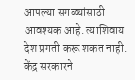आपल्या सगळ्यांसाठी आवश्यक आहे. त्याशिवाय देश प्रगती करू शकत नाही. केंद्र सरकारने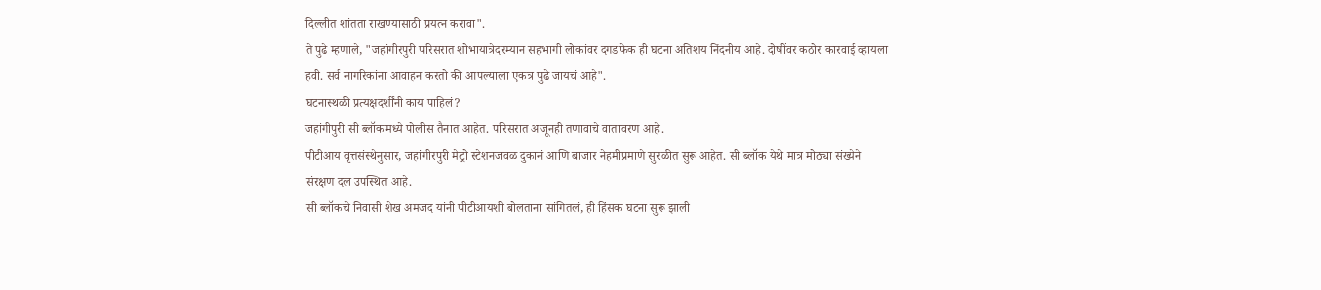दिल्लीत शांतता राखण्यासाठी प्रयत्न करावा".
ते पुढे म्हणाले, "जहांगीरपुरी परिसरात शोभायात्रेदरम्यान सहभागी लोकांवर दगडफेक ही घटना अतिशय निंदनीय आहे. दोषींवर कठोर कारवाई व्हायला हवी. सर्व नागरिकांना आवाहन करतो की आपल्याला एकत्र पुढे जायचं आहे".
घटनास्थळी प्रत्यक्षदर्शींनी काय पाहिलं?
जहांगीपुरी सी ब्लॉकमध्ये पोलीस तैनात आहेत. परिसरात अजूनही तणावाचे वातावरण आहे.
पीटीआय वृत्तसंस्थेनुसार, जहांगीरपुरी मेट्रो स्टेशनजवळ दुकानं आणि बाजार नेहमीप्रमाणे सुरळीत सुरू आहेत. सी ब्लॉक येथे मात्र मोठ्या संख्येने संरक्षण दल उपस्थित आहे.
सी ब्लॉकचे निवासी शेख अमजद यांनी पीटीआयशी बोलताना सांगितलं, ही हिंसक घटना सुरू झाली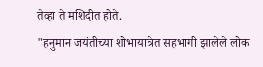तेव्हा ते मशिदीत होते.
"हनुमान जयंतीच्या शोभायात्रेत सहभागी झालेले लोक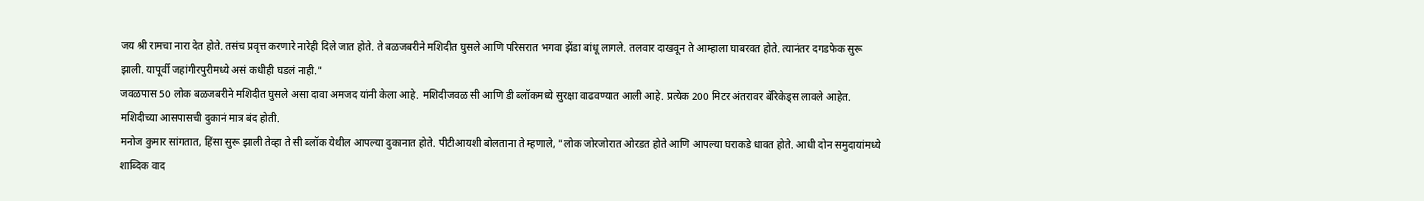जय श्री रामचा नारा देत होते. तसंच प्रवृत्त करणारे नारेही दिले जात होते. ते बळजबरीने मशिदीत घुसले आणि परिसरात भगवा झेंडा बांधू लागले. तलवार दाखवून ते आम्हाला घाबरवत होते. त्यानंतर दगडफेक सुरू झाली. यापूर्वी जहांगीरपुरीमध्ये असं कधीही घडलं नाही."
जवळपास 50 लोक बळजबरीने मशिदीत घुसले असा दावा अमजद यांनी केला आहे. मशिदीजवळ सी आणि डी ब्लॉकमध्ये सुरक्षा वाढवण्यात आली आहे. प्रत्येक 200 मिटर अंतरावर बॅरिकेड्स लावले आहेत. मशिदीच्या आसपासची दुकानं मात्र बंद होती.
मनोज कुमार सांगतात, हिंसा सुरू झाली तेव्हा ते सी ब्लॉक येथील आपल्या दुकानात होते. पीटीआयशी बोलताना ते म्हणाले, "लोक जोरजोरात ओरडत होते आणि आपल्या घराकडे धावत होते. आधी दोन समुदायांमध्ये शाब्दिक वाद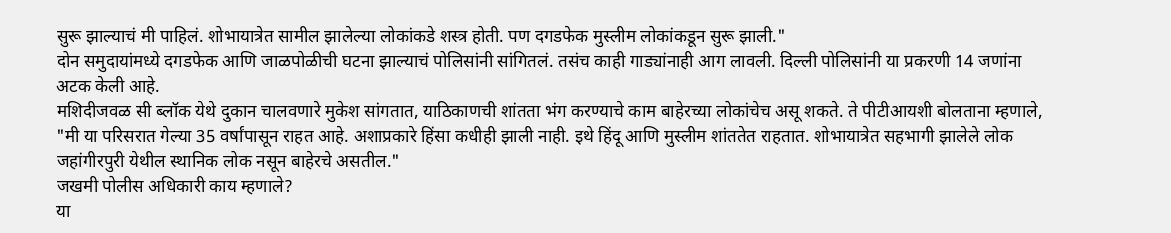सुरू झाल्याचं मी पाहिलं. शोभायात्रेत सामील झालेल्या लोकांकडे शस्त्र होती. पण दगडफेक मुस्लीम लोकांकडून सुरू झाली."
दोन समुदायांमध्ये दगडफेक आणि जाळपोळीची घटना झाल्याचं पोलिसांनी सांगितलं. तसंच काही गाड्यांनाही आग लावली. दिल्ली पोलिसांनी या प्रकरणी 14 जणांना अटक केली आहे.
मशिदीजवळ सी ब्लॉक येथे दुकान चालवणारे मुकेश सांगतात, याठिकाणची शांतता भंग करण्याचे काम बाहेरच्या लोकांचेच असू शकते. ते पीटीआयशी बोलताना म्हणाले, "मी या परिसरात गेल्या 35 वर्षांपासून राहत आहे. अशाप्रकारे हिंसा कधीही झाली नाही. इथे हिंदू आणि मुस्लीम शांततेत राहतात. शोभायात्रेत सहभागी झालेले लोक जहांगीरपुरी येथील स्थानिक लोक नसून बाहेरचे असतील."
जखमी पोलीस अधिकारी काय म्हणाले?
या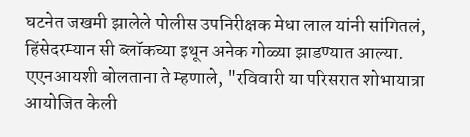घटनेत जखमी झालेले पोलीस उपनिरीक्षक मेधा लाल यांनी सांगितलं, हिंसेदरम्यान सी ब्लॉकच्या इथून अनेक गोळ्या झाडण्यात आल्या. एएनआयशी बोलताना ते म्हणाले, "रविवारी या परिसरात शोभायात्रा आयोजित केली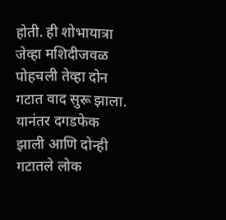होती. ही शोभायात्रा जेव्हा मशिदीजवळ पोहचली तेव्हा दोन गटात वाद सुरू झाला. यानंतर दगडफेक झाली आणि दोन्ही गटातले लोक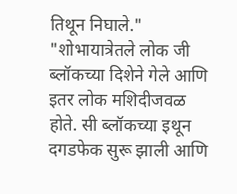तिथून निघाले."
"शोभायात्रेतले लोक जी ब्लॉकच्या दिशेने गेले आणि इतर लोक मशिदीजवळ होते. सी ब्लॉकच्या इथून दगडफेक सुरू झाली आणि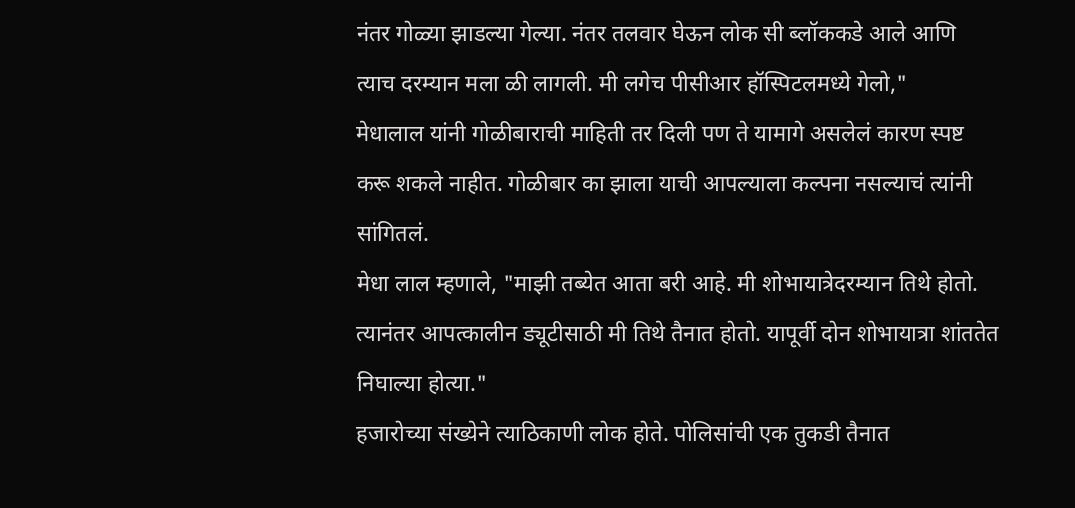नंतर गोळ्या झाडल्या गेल्या. नंतर तलवार घेऊन लोक सी ब्लॉककडे आले आणि त्याच दरम्यान मला ळी लागली. मी लगेच पीसीआर हॉस्पिटलमध्ये गेलो,"
मेधालाल यांनी गोळीबाराची माहिती तर दिली पण ते यामागे असलेलं कारण स्पष्ट करू शकले नाहीत. गोळीबार का झाला याची आपल्याला कल्पना नसल्याचं त्यांनी सांगितलं.
मेधा लाल म्हणाले, "माझी तब्येत आता बरी आहे. मी शोभायात्रेदरम्यान तिथे होतो. त्यानंतर आपत्कालीन ड्यूटीसाठी मी तिथे तैनात होतो. यापूर्वी दोन शोभायात्रा शांततेत निघाल्या होत्या."
हजारोच्या संख्येने त्याठिकाणी लोक होते. पोलिसांची एक तुकडी तैनात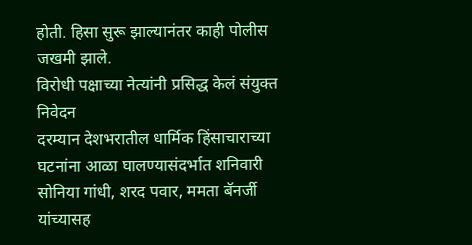होती. हिसा सुरू झाल्यानंतर काही पोलीस जखमी झाले.
विरोधी पक्षाच्या नेत्यांनी प्रसिद्ध केलं संयुक्त निवेदन
दरम्यान देशभरातील धार्मिक हिंसाचाराच्या घटनांना आळा घालण्यासंदर्भात शनिवारी सोनिया गांधी, शरद पवार, ममता बॅनर्जी यांच्यासह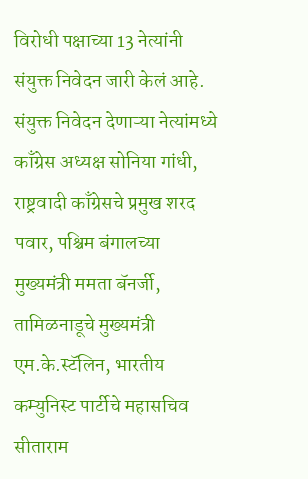विरोधी पक्षाच्या 13 नेत्यांनी संयुक्त निवेदन जारी केलं आहे.
संयुक्त निवेदन देणाऱ्या नेत्यांमध्ये काँग्रेस अध्यक्ष सोनिया गांधी, राष्ट्रवादी काँग्रेसचे प्रमुख शरद पवार, पश्चिम बंगालच्या मुख्यमंत्री ममता बॅनर्जी, तामिळनाडूचे मुख्यमंत्री एम.के.स्टॅलिन, भारतीय कम्युनिस्ट पार्टीचे महासचिव सीताराम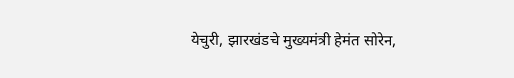येचुरी, झारखंडचे मुख्यमंत्री हेमंत सोरेन,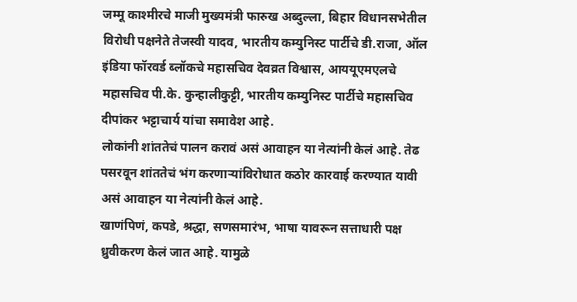जम्मू काश्मीरचे माजी मुख्यमंत्री फारुख अब्दुल्ला, बिहार विधानसभेतील विरोधी पक्षनेते तेजस्वी यादव, भारतीय कम्युनिस्ट पार्टीचे डी.राजा, ऑल इंडिया फॉरवर्ड ब्लॉकचे महासचिव देवव्रत विश्वास, आययूएमएलचे महासचिव पी.के. कुन्हालीकुट्टी, भारतीय कम्युनिस्ट पार्टीचे महासचिव दीपांकर भट्टाचार्य यांचा समावेश आहे.
लोकांनी शांततेचं पालन करावं असं आवाहन या नेत्यांनी केलं आहे. तेढ पसरवून शांततेचं भंग करणाऱ्यांविरोधात कठोर कारवाई करण्यात यावी असं आवाहन या नेत्यांनी केलं आहे.
खाणंपिणं, कपडे, श्रद्धा, सणसमारंभ, भाषा यावरून सत्ताधारी पक्ष ध्रुवीकरण केलं जात आहे. यामुळे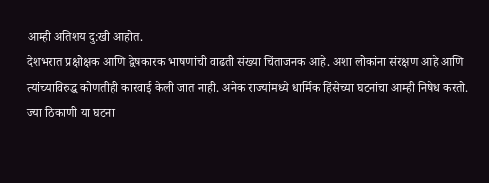आम्ही अतिशय दु:खी आहोत.
देशभरात प्रक्षोक्षक आणि द्वेषकारक भाषणांची वाढती संख्या चिंताजनक आहे. अशा लोकांना संरक्षण आहे आणि त्यांच्याविरुद्ध कोणतीही कारवाई केली जात नाही. अनेक राज्यांमध्ये धार्मिक हिंसेच्या घटनांचा आम्ही निषेध करतो.
ज्या ठिकाणी या घटना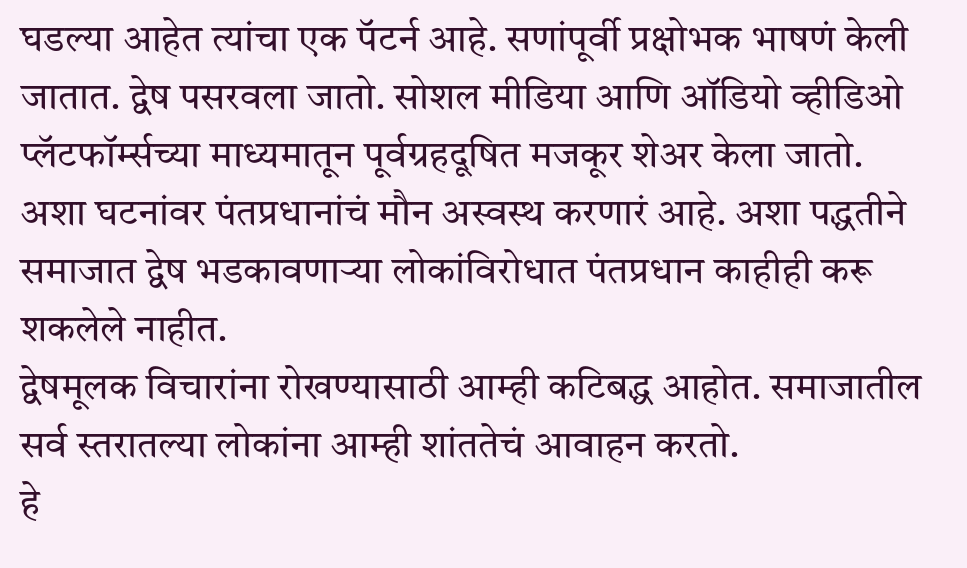घडल्या आहेत त्यांचा एक पॅटर्न आहे. सणांपूर्वी प्रक्षोभक भाषणं केली जातात. द्वेष पसरवला जातो. सोशल मीडिया आणि ऑडियो व्हीडिओ प्लॅटफॉर्म्सच्या माध्यमातून पूर्वग्रहदूषित मजकूर शेअर केला जातो.
अशा घटनांवर पंतप्रधानांचं मौन अस्वस्थ करणारं आहे. अशा पद्धतीने समाजात द्वेष भडकावणाऱ्या लोकांविरोधात पंतप्रधान काहीही करू शकलेले नाहीत.
द्वेषमूलक विचारांना रोखण्यासाठी आम्ही कटिबद्ध आहोत. समाजातील सर्व स्तरातल्या लोकांना आम्ही शांततेचं आवाहन करतो.
हे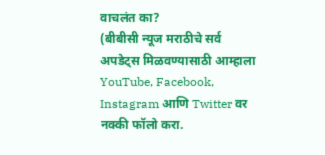वाचलंत का?
(बीबीसी न्यूज मराठीचे सर्व अपडेट्स मिळवण्यासाठी आम्हाला YouTube, Facebook, Instagram आणि Twitter वर नक्की फॉलो करा.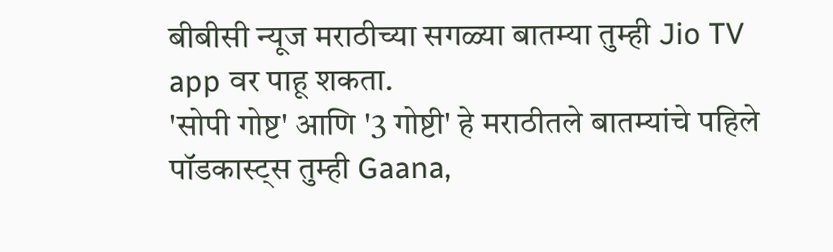बीबीसी न्यूज मराठीच्या सगळ्या बातम्या तुम्ही Jio TV app वर पाहू शकता.
'सोपी गोष्ट' आणि '3 गोष्टी' हे मराठीतले बातम्यांचे पहिले पॉडकास्ट्स तुम्ही Gaana,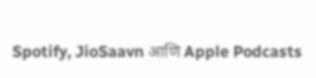Spotify, JioSaavn आणि Apple Podcasts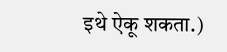इथे ऐकू शकता.)